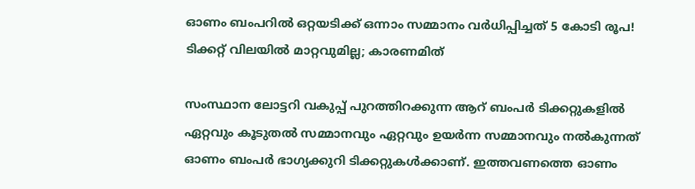ഓണം ബംപറില്‍ ഒറ്റയടിക്ക് ഒന്നാം സമ്മാനം വര്‍ധിപ്പിച്ചത് 5 കോടി രൂപ! ടിക്കറ്റ് വിലയില്‍ മാറ്റവുമില്ല; കാരണമിത്

സംസ്ഥാന ലോട്ടറി വകുപ്പ് പുറത്തിറക്കുന്ന ആറ് ബംപര്‍ ടിക്കറ്റുകളില്‍ ഏറ്റവും കൂടുതല്‍ സമ്മാനവും ഏറ്റവും ഉയര്‍ന്ന സമ്മാനവും നല്‍കുന്നത് ഓണം ബംപര്‍ ഭാഗ്യക്കുറി ടിക്കറ്റുകള്‍ക്കാണ്. ഇത്തവണത്തെ ഓണം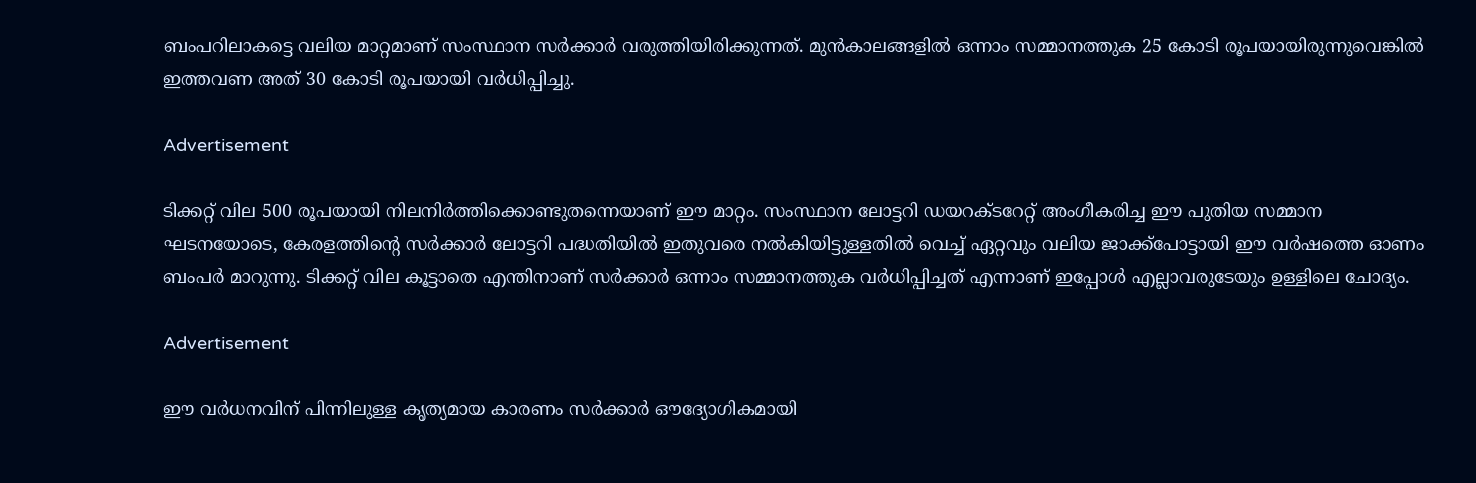ബംപറിലാകട്ടെ വലിയ മാറ്റമാണ് സംസ്ഥാന സര്‍ക്കാര്‍ വരുത്തിയിരിക്കുന്നത്. മുന്‍കാലങ്ങളില്‍ ഒന്നാം സമ്മാനത്തുക 25 കോടി രൂപയായിരുന്നുവെങ്കില്‍ ഇത്തവണ അത് 30 കോടി രൂപയായി വര്‍ധിപ്പിച്ചു.

Advertisement

ടിക്കറ്റ് വില 500 രൂപയായി നിലനിര്‍ത്തിക്കൊണ്ടുതന്നെയാണ് ഈ മാറ്റം. സംസ്ഥാന ലോട്ടറി ഡയറക്ടറേറ്റ് അംഗീകരിച്ച ഈ പുതിയ സമ്മാന ഘടനയോടെ, കേരളത്തിന്റെ സര്‍ക്കാര്‍ ലോട്ടറി പദ്ധതിയില്‍ ഇതുവരെ നല്‍കിയിട്ടുള്ളതില്‍ വെച്ച് ഏറ്റവും വലിയ ജാക്ക്പോട്ടായി ഈ വര്‍ഷത്തെ ഓണം ബംപര്‍ മാറുന്നു. ടിക്കറ്റ് വില കൂട്ടാതെ എന്തിനാണ് സര്‍ക്കാര്‍ ഒന്നാം സമ്മാനത്തുക വര്‍ധിപ്പിച്ചത് എന്നാണ് ഇപ്പോള്‍ എല്ലാവരുടേയും ഉള്ളിലെ ചോദ്യം.

Advertisement

ഈ വര്‍ധനവിന് പിന്നിലുള്ള കൃത്യമായ കാരണം സര്‍ക്കാര്‍ ഔദ്യോഗികമായി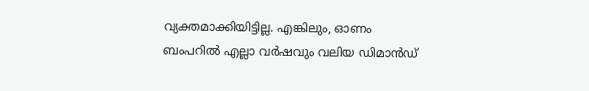വ്യക്തമാക്കിയിട്ടില്ല. എങ്കിലും, ഓണം ബംപറില്‍ എല്ലാ വര്‍ഷവും വലിയ ഡിമാന്‍ഡ്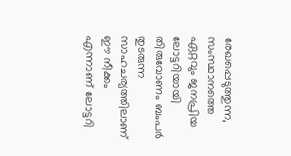രേഖപ്പെടുത്തുന്ന, സംസ്ഥാനത്തെ ഏറ്റവും ജനപ്രിയ ലോട്ടറിയായി തിരുവോണം ബംപര്‍ തുടരുന്ന സാഹചര്യത്തിലാണ് ഈ നീക്കം എന്നാണ് ലോട്ടറി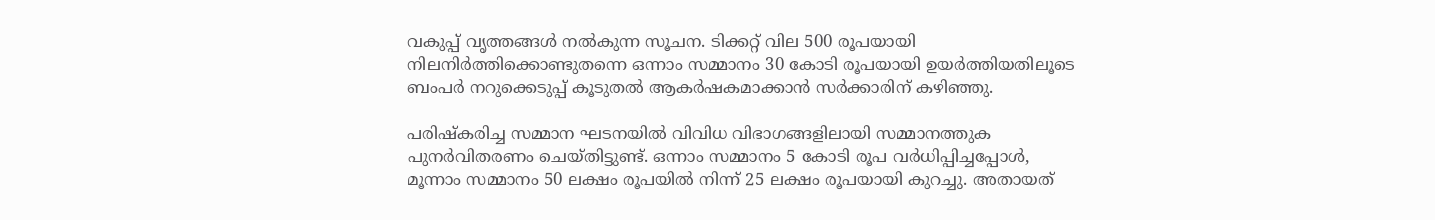വകുപ്പ് വൃത്തങ്ങള്‍ നല്‍കുന്ന സൂചന. ടിക്കറ്റ് വില 500 രൂപയായി നിലനിര്‍ത്തിക്കൊണ്ടുതന്നെ ഒന്നാം സമ്മാനം 30 കോടി രൂപയായി ഉയര്‍ത്തിയതിലൂടെ ബംപര്‍ നറുക്കെടുപ്പ് കൂടുതല്‍ ആകര്‍ഷകമാക്കാന്‍ സര്‍ക്കാരിന് കഴിഞ്ഞു.

പരിഷ്‌കരിച്ച സമ്മാന ഘടനയില്‍ വിവിധ വിഭാഗങ്ങളിലായി സമ്മാനത്തുക പുനര്‍വിതരണം ചെയ്തിട്ടുണ്ട്. ഒന്നാം സമ്മാനം 5 കോടി രൂപ വര്‍ധിപ്പിച്ചപ്പോള്‍, മൂന്നാം സമ്മാനം 50 ലക്ഷം രൂപയില്‍ നിന്ന് 25 ലക്ഷം രൂപയായി കുറച്ചു. അതായത്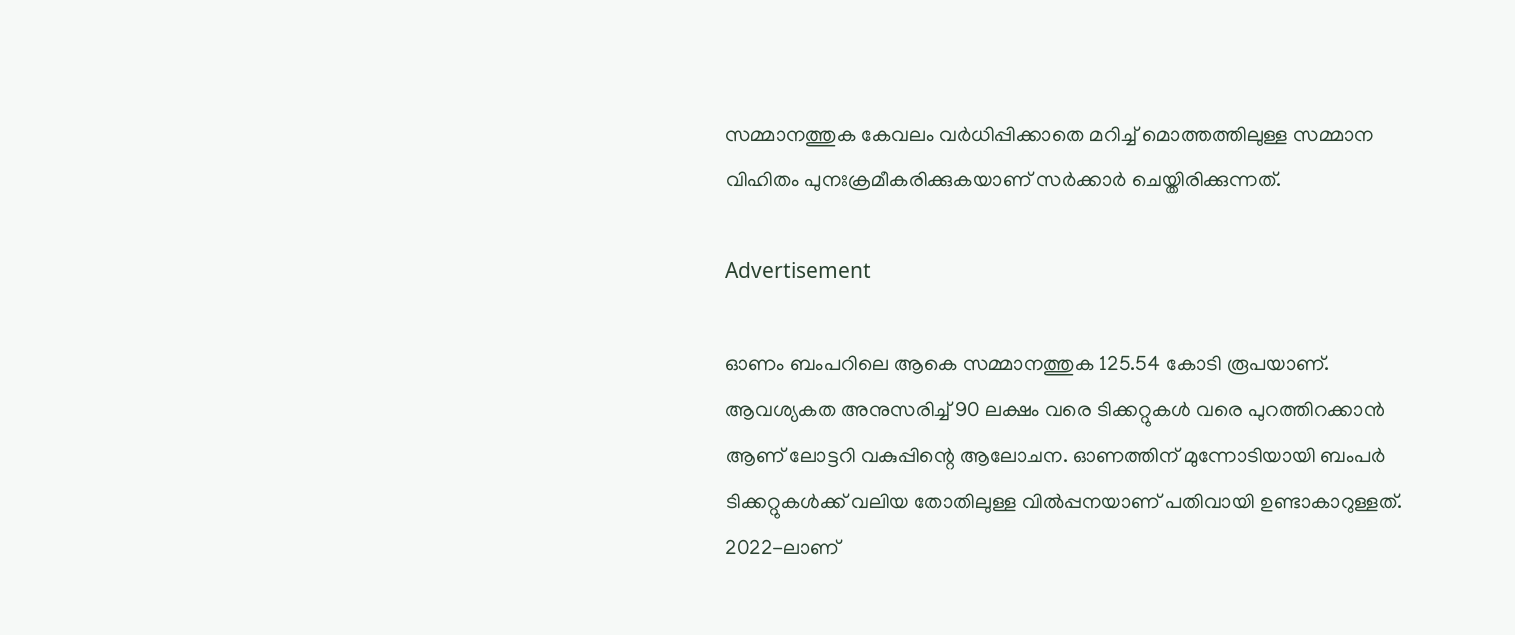സമ്മാനത്തുക കേവലം വര്‍ധിപ്പിക്കാതെ മറിച്ച് മൊത്തത്തിലുള്ള സമ്മാന വിഹിതം പുനഃക്രമീകരിക്കുകയാണ് സര്‍ക്കാര്‍ ചെയ്തിരിക്കുന്നത്.

Advertisement

ഓണം ബംപറിലെ ആകെ സമ്മാനത്തുക 125.54 കോടി രൂപയാണ്. ആവശ്യകത അനുസരിച്ച് 90 ലക്ഷം വരെ ടിക്കറ്റുകള്‍ വരെ പുറത്തിറക്കാന്‍ ആണ് ലോട്ടറി വകുപ്പിന്റെ ആലോചന. ഓണത്തിന് മുന്നോടിയായി ബംപര്‍ ടിക്കറ്റുകള്‍ക്ക് വലിയ തോതിലുള്ള വില്‍പ്പനയാണ് പതിവായി ഉണ്ടാകാറുള്ളത്. 2022-ലാണ്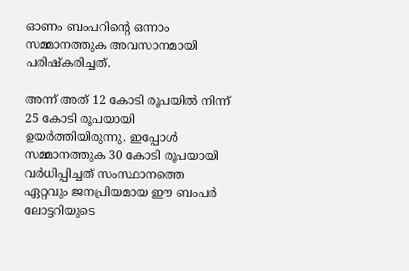ഓണം ബംപറിന്റെ ഒന്നാം സമ്മാനത്തുക അവസാനമായി പരിഷ്‌കരിച്ചത്.

അന്ന് അത് 12 കോടി രൂപയില്‍ നിന്ന് 25 കോടി രൂപയായി ഉയര്‍ത്തിയിരുന്നു. ഇപ്പോള്‍ സമ്മാനത്തുക 30 കോടി രൂപയായി വര്‍ധിപ്പിച്ചത് സംസ്ഥാനത്തെ ഏറ്റവും ജനപ്രിയമായ ഈ ബംപര്‍ ലോട്ടറിയുടെ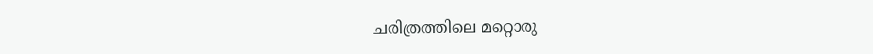ചരിത്രത്തിലെ മറ്റൊരു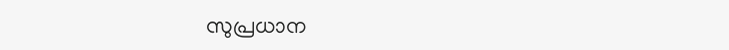സുപ്രധാന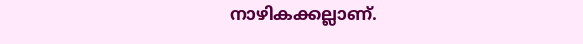നാഴികക്കല്ലാണ്.